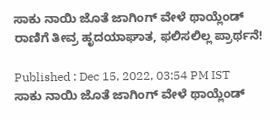ಸಾಕು ನಾಯಿ ಜೊತೆ ಜಾಗಿಂಗ್ ವೇಳೆ ಥಾಯ್ಲೆಂಡ್ ರಾಣಿಗೆ ತೀವ್ರ ಹೃದಯಾಘಾತ, ಫಲಿಸಲಿಲ್ಲ ಪ್ರಾರ್ಥನೆ!

Published : Dec 15, 2022, 03:54 PM IST
ಸಾಕು ನಾಯಿ ಜೊತೆ ಜಾಗಿಂಗ್ ವೇಳೆ ಥಾಯ್ಲೆಂಡ್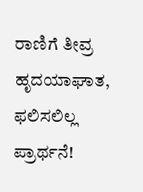ರಾಣಿಗೆ ತೀವ್ರ ಹೃದಯಾಘಾತ, ಫಲಿಸಲಿಲ್ಲ ಪ್ರಾರ್ಥನೆ!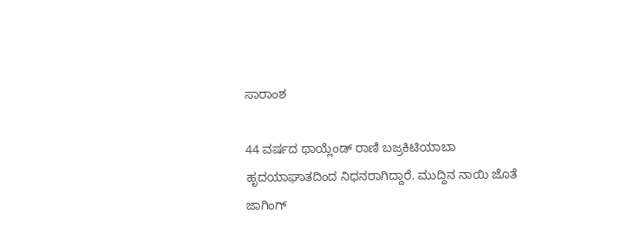ಸಾರಾಂಶ

44 ವರ್ಷದ ಥಾಯ್ಲೆಂಡ್ ರಾಣಿ ಬಜ್ರಕಿಟಿಯಾಬಾ ಹೃದಯಾಘಾತದಿಂದ ನಿಧನರಾಗಿದ್ದಾರೆ. ಮುದ್ದಿನ ನಾಯಿ ಜೊತೆ ಜಾಗಿಂಗ್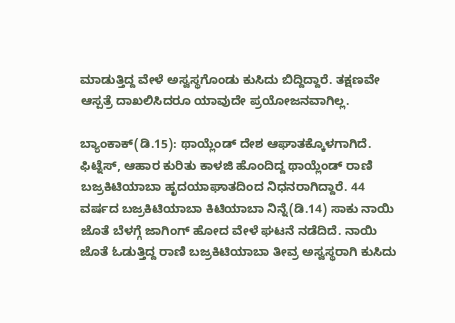ಮಾಡುತ್ತಿದ್ದ ವೇಳೆ ಅಸ್ವಸ್ಥಗೊಂಡು ಕುಸಿದು ಬಿದ್ದಿದ್ದಾರೆ. ತಕ್ಷಣವೇ ಆಸ್ಪತ್ರೆ ದಾಖಲಿಸಿದರೂ ಯಾವುದೇ ಪ್ರಯೋಜನವಾಗಿಲ್ಲ.

ಬ್ಯಾಂಕಾಕ್(ಡಿ.15): ಥಾಯ್ಲೆಂಡ್ ದೇಶ ಆಘಾತಕ್ಕೊಳಗಾಗಿದೆ. ಫಿಟ್ನೆಸ್, ಆಹಾರ ಕುರಿತು ಕಾಳಜಿ ಹೊಂದಿದ್ದ ಥಾಯ್ಲೆಂಡ್ ರಾಣಿ ಬಜ್ರಕಿಟಿಯಾಬಾ ಹೃದಯಾಘಾತದಿಂದ ನಿಧನರಾಗಿದ್ದಾರೆ. 44 ವರ್ಷದ ಬಜ್ರಕಿಟಿಯಾಬಾ ಕಿಟಿಯಾಬಾ ನಿನ್ನೆ(ಡಿ.14) ಸಾಕು ನಾಯಿ ಜೊತೆ ಬೆಳಗ್ಗೆ ಜಾಗಿಂಗ್ ಹೋದ ವೇಳೆ ಘಟನೆ ನಡೆದಿದೆ. ನಾಯಿ ಜೊತೆ ಓಡುತ್ತಿದ್ದ ರಾಣಿ ಬಜ್ರಕಿಟಿಯಾಬಾ ತೀವ್ರ ಅಸ್ವಸ್ಥರಾಗಿ ಕುಸಿದು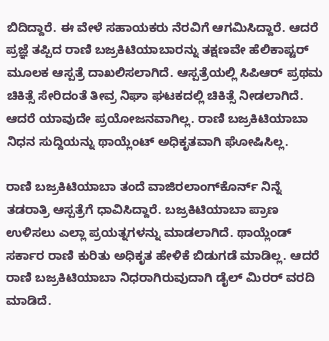ಬಿದಿದ್ದಾರೆ. ಈ ವೇಳೆ ಸಹಾಯಕರು ನೆರವಿಗೆ ಆಗಮಿಸಿದ್ದಾರೆ. ಆದರೆ ಪ್ರಜ್ಞೆ ತಪ್ಪಿದ ರಾಣಿ ಬಜ್ರಕಿಟಿಯಾಬಾರನ್ನು ತಕ್ಷಣವೇ ಹೆಲಿಕಾಪ್ಟರ್ ಮೂಲಕ ಆಸ್ಪತ್ರೆ ದಾಖಲಿಸಲಾಗಿದೆ. ಆಸ್ಪತ್ರೆಯಲ್ಲಿ ಸಿಪಿಆರ್ ಪ್ರಥಮ ಚಿಕಿತ್ಸೆ ಸೇರಿದಂತೆ ತೀವ್ರ ನಿಘಾ ಘಟಕದಲ್ಲಿ ಚಿಕಿತ್ಸೆ ನೀಡಲಾಗಿದೆ. ಆದರೆ ಯಾವುದೇ ಪ್ರಯೋಜನವಾಗಿಲ್ಲ. ರಾಣಿ ಬಜ್ರಕಿಟಿಯಾಬಾ ನಿಧನ ಸುದ್ದಿಯನ್ನು ಥಾಯ್ಲೆಂಟ್ ಅಧಿಕೃತವಾಗಿ ಘೋಷಿಸಿಲ್ಲ.

ರಾಣಿ ಬಜ್ರಕಿಟಿಯಾಬಾ ತಂದೆ ವಾಜಿರಲಾಂಗ್‌ಕೊರ್ನ್ ನಿನ್ನೆ ತಡರಾತ್ರಿ ಆಸ್ಪತ್ರೆಗೆ ಧಾವಿಸಿದ್ದಾರೆ. ಬಜ್ರಕಿಟಿಯಾಬಾ ಪ್ರಾಣ ಉಳಿಸಲು ಎಲ್ಲಾ ಪ್ರಯತ್ನಗಳನ್ನು ಮಾಡಲಾಗಿದೆ. ಥಾಯ್ಲೆಂಡ್ ಸರ್ಕಾರ ರಾಣಿ ಕುರಿತು ಅಧಿಕೃತ ಹೇಳಿಕೆ ಬಿಡುಗಡೆ ಮಾಡಿಲ್ಲ. ಆದರೆ ರಾಣಿ ಬಜ್ರಕಿಟಿಯಾಬಾ ನಿಧರಾಗಿರುವುದಾಗಿ ಡೈಲ್ ಮಿರರ್ ವರದಿ ಮಾಡಿದೆ.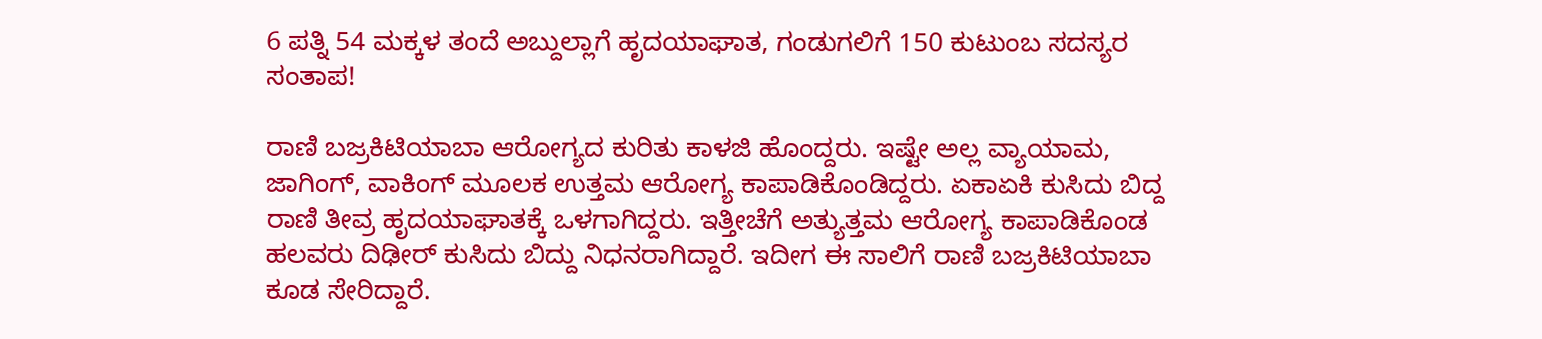6 ಪತ್ನಿ 54 ಮಕ್ಕಳ ತಂದೆ ಅಬ್ದುಲ್ಲಾಗೆ ಹೃದಯಾಘಾತ, ಗಂಡುಗಲಿಗೆ 150 ಕುಟುಂಬ ಸದಸ್ಯರ ಸಂತಾಪ!

ರಾಣಿ ಬಜ್ರಕಿಟಿಯಾಬಾ ಆರೋಗ್ಯದ ಕುರಿತು ಕಾಳಜಿ ಹೊಂದ್ದರು. ಇಷ್ಟೇ ಅಲ್ಲ ವ್ಯಾಯಾಮ, ಜಾಗಿಂಗ್, ವಾಕಿಂಗ್ ಮೂಲಕ ಉತ್ತಮ ಆರೋಗ್ಯ ಕಾಪಾಡಿಕೊಂಡಿದ್ದರು. ಏಕಾಏಕಿ ಕುಸಿದು ಬಿದ್ದ ರಾಣಿ ತೀವ್ರ ಹೃದಯಾಘಾತಕ್ಕೆ ಒಳಗಾಗಿದ್ದರು. ಇತ್ತೀಚೆಗೆ ಅತ್ಯುತ್ತಮ ಆರೋಗ್ಯ ಕಾಪಾಡಿಕೊಂಡ ಹಲವರು ದಿಢೀರ್ ಕುಸಿದು ಬಿದ್ದು ನಿಧನರಾಗಿದ್ದಾರೆ. ಇದೀಗ ಈ ಸಾಲಿಗೆ ರಾಣಿ ಬಜ್ರಕಿಟಿಯಾಬಾ ಕೂಡ ಸೇರಿದ್ದಾರೆ.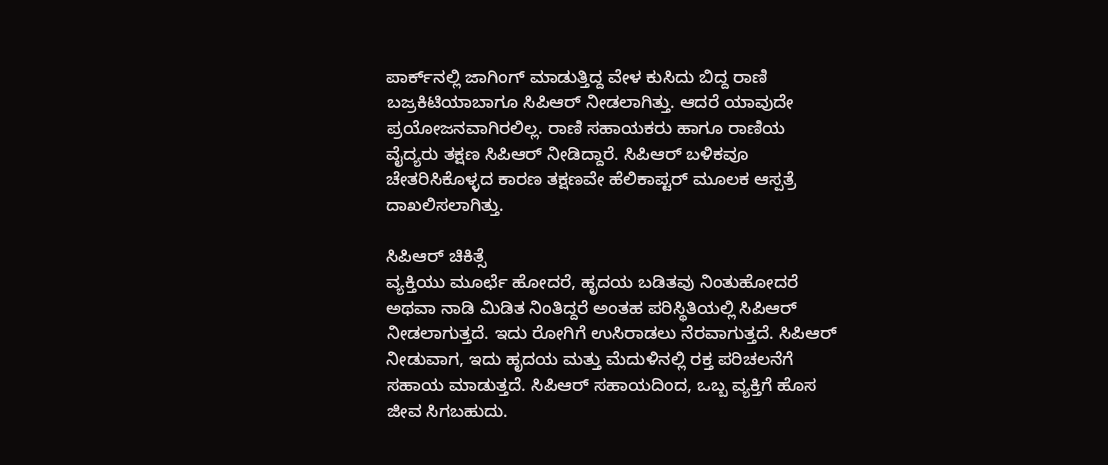ಪಾರ್ಕ್‌ನಲ್ಲಿ ಜಾಗಿಂಗ್ ಮಾಡುತ್ತಿದ್ದ ವೇಳ ಕುಸಿದು ಬಿದ್ದ ರಾಣಿ ಬಜ್ರಕಿಟಿಯಾಬಾಗೂ ಸಿಪಿಆರ್ ನೀಡಲಾಗಿತ್ತು. ಆದರೆ ಯಾವುದೇ ಪ್ರಯೋಜನವಾಗಿರಲಿಲ್ಲ. ರಾಣಿ ಸಹಾಯಕರು ಹಾಗೂ ರಾಣಿಯ ವೈದ್ಯರು ತಕ್ಷಣ ಸಿಪಿಆರ್ ನೀಡಿದ್ದಾರೆ. ಸಿಪಿಆರ್ ಬಳಿಕವೂ ಚೇತರಿಸಿಕೊಳ್ಳದ ಕಾರಣ ತಕ್ಷಣವೇ ಹೆಲಿಕಾಪ್ಟರ್ ಮೂಲಕ ಆಸ್ಪತ್ರೆ ದಾಖಲಿಸಲಾಗಿತ್ತು.

ಸಿಪಿಆರ್ ಚಿಕಿತ್ಸೆ
ವ್ಯಕ್ತಿಯು ಮೂರ್ಛೆ ಹೋದರೆ, ಹೃದಯ ಬಡಿತವು ನಿಂತುಹೋದರೆ ಅಥವಾ ನಾಡಿ ಮಿಡಿತ ನಿಂತಿದ್ದರೆ ಅಂತಹ ಪರಿಸ್ಥಿತಿಯಲ್ಲಿ ಸಿಪಿಆರ್‌ ನೀಡಲಾಗುತ್ತದೆ. ಇದು ರೋಗಿಗೆ ಉಸಿರಾಡಲು ನೆರವಾಗುತ್ತದೆ. ಸಿಪಿಆರ್‌ ನೀಡುವಾಗ, ಇದು ಹೃದಯ ಮತ್ತು ಮೆದುಳಿನಲ್ಲಿ ರಕ್ತ ಪರಿಚಲನೆಗೆ ಸಹಾಯ ಮಾಡುತ್ತದೆ. ಸಿಪಿಆರ್‌ ಸಹಾಯದಿಂದ, ಒಬ್ಬ ವ್ಯಕ್ತಿಗೆ ಹೊಸ ಜೀವ ಸಿಗಬಹುದು.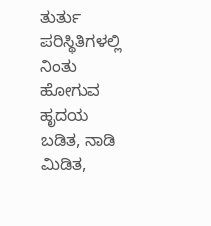ತುರ್ತು ಪರಿಸ್ಥಿತಿಗಳಲ್ಲಿ ನಿಂತು ಹೋಗುವ ಹೃದಯ ಬಡಿತ, ನಾಡಿ ಮಿಡಿತ,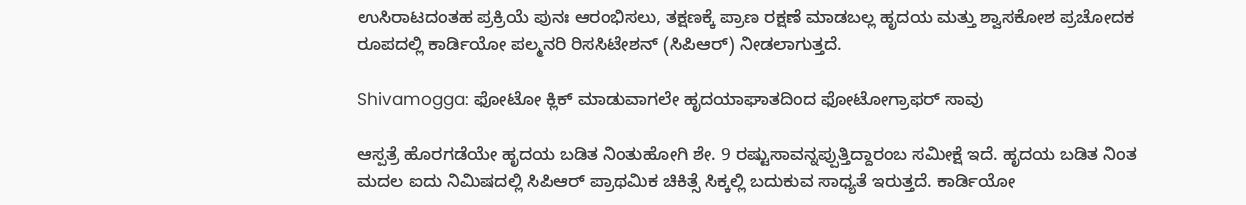ಉಸಿರಾಟದಂತಹ ಪ್ರಕ್ರಿಯೆ ಪುನಃ ಆರಂಭಿಸಲು, ತಕ್ಷಣಕ್ಕೆ ಪ್ರಾಣ ರಕ್ಷಣೆ ಮಾಡಬಲ್ಲ ಹೃದಯ ಮತ್ತು ಶ್ವಾಸಕೋಶ ಪ್ರಚೋದಕ ರೂಪದಲ್ಲಿ ಕಾರ್ಡಿಯೋ ಪಲ್ಮನರಿ ರಿಸಸಿಟೇಶನ್‌ (ಸಿಪಿಆರ್‌) ನೀಡಲಾಗುತ್ತದೆ.

Shivamogga: ಫೋಟೋ ಕ್ಲಿಕ್‌ ಮಾಡುವಾಗಲೇ ಹೃದಯಾಘಾತದಿಂದ ಫೋಟೋಗ್ರಾಫರ್ ಸಾವು

ಆಸ್ಪತ್ರೆ ಹೊರಗಡೆಯೇ ಹೃದಯ ಬಡಿತ ನಿಂತುಹೋಗಿ ಶೇ. 9 ರಷ್ಟುಸಾವನ್ನಪ್ಪುತ್ತಿದ್ದಾರಂಬ ಸಮೀಕ್ಷೆ ಇದೆ. ಹೃದಯ ಬಡಿತ ನಿಂತ ಮದಲ ಐದು ನಿಮಿಷದಲ್ಲಿ ಸಿಪಿಆರ್‌ ಪ್ರಾಥಮಿಕ ಚಿಕಿತ್ಸೆ ಸಿಕ್ಕಲ್ಲಿ ಬದುಕುವ ಸಾಧ್ಯತೆ ಇರುತ್ತದೆ. ಕಾರ್ಡಿಯೋ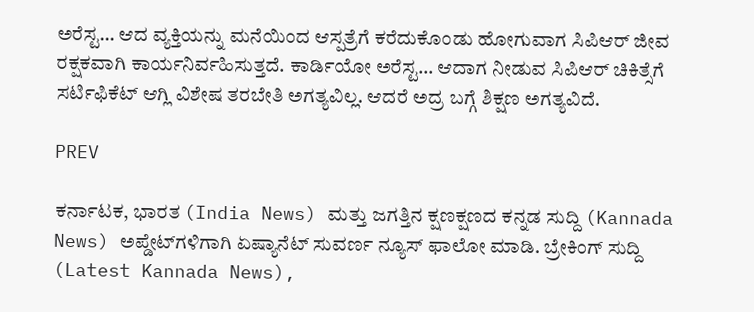ಅರೆಸ್ಟ… ಆದ ವ್ಯಕ್ತಿಯನ್ನು ಮನೆಯಿಂದ ಆಸ್ಪತ್ರೆಗೆ ಕರೆದುಕೊಂಡು ಹೋಗುವಾಗ ಸಿಪಿಆರ್‌ ಜೀವ ರಕ್ಷಕವಾಗಿ ಕಾರ್ಯನಿರ್ವಹಿಸುತ್ತದೆ. ಕಾರ್ಡಿಯೋ ಅರೆಸ್ಟ… ಆದಾಗ ನೀಡುವ ಸಿಪಿಆರ್‌ ಚಿಕಿತ್ಸೆಗೆ ಸರ್ಟಿಫಿಕೆಟ್‌ ಆಗ್ಲಿ ವಿಶೇಷ ತರಬೇತಿ ಅಗತ್ಯವಿಲ್ಲ. ಆದರೆ ಅದ್ರ ಬಗ್ಗೆ ಶಿಕ್ಷಣ ಅಗತ್ಯವಿದೆ.

PREV

ಕರ್ನಾಟಕ, ಭಾರತ (India News) ಮತ್ತು ಜಗತ್ತಿನ ಕ್ಷಣಕ್ಷಣದ ಕನ್ನಡ ಸುದ್ದಿ (Kannada News) ಅಪ್ಡೇಟ್‌ಗಳಿಗಾಗಿ ಏಷ್ಯಾನೆಟ್ ಸುವರ್ಣ ನ್ಯೂಸ್‌ ಫಾಲೋ ಮಾಡಿ. ಬ್ರೇಕಿಂಗ್ ಸುದ್ದಿ (Latest Kannada News),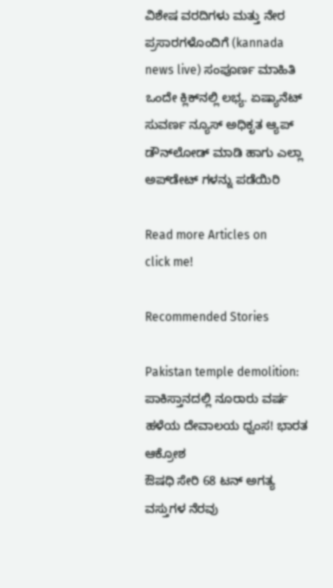ವಿಶೇಷ ವರದಿಗಳು ಮತ್ತು ನೇರ ಪ್ರಸಾರಗಳೊಂದಿಗೆ (kannada news live) ಸಂಪೂರ್ಣ ಮಾಹಿತಿ ಒಂದೇ ಕ್ಲಿಕ್‌ನಲ್ಲಿ ಲಭ್ಯ. ಏಷ್ಯಾನೆಟ್ ಸುವರ್ಣ ನ್ಯೂಸ್ ಅಧಿಕೃತ ಆ್ಯಪ್ ಡೌನ್‌ಲೋಡ್ ಮಾಡಿ ಹಾಗು ಎಲ್ಲಾ ಅಪ್‌ಡೇಟ್ ಗಳನ್ನು ಪಡೆಯಿರಿ

Read more Articles on
click me!

Recommended Stories

Pakistan temple demolition: ಪಾಕಿಸ್ತಾನದಲ್ಲಿ ನೂರಾರು ವರ್ಷ ಹಳೆಯ ದೇವಾಲಯ ಧ್ವಂಸ! ಭಾರತ ಆಕ್ರೋಶ
ಔಷಧಿ ಸೇರಿ 68 ಟನ್ ಅಗತ್ಯ ವಸ್ತುಗಳ ನೆರವು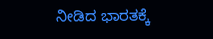ನೀಡಿದ ಭಾರತಕ್ಕೆ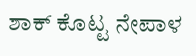ಶಾಕ್ ಕೊಟ್ಟ ನೇಪಾಳ